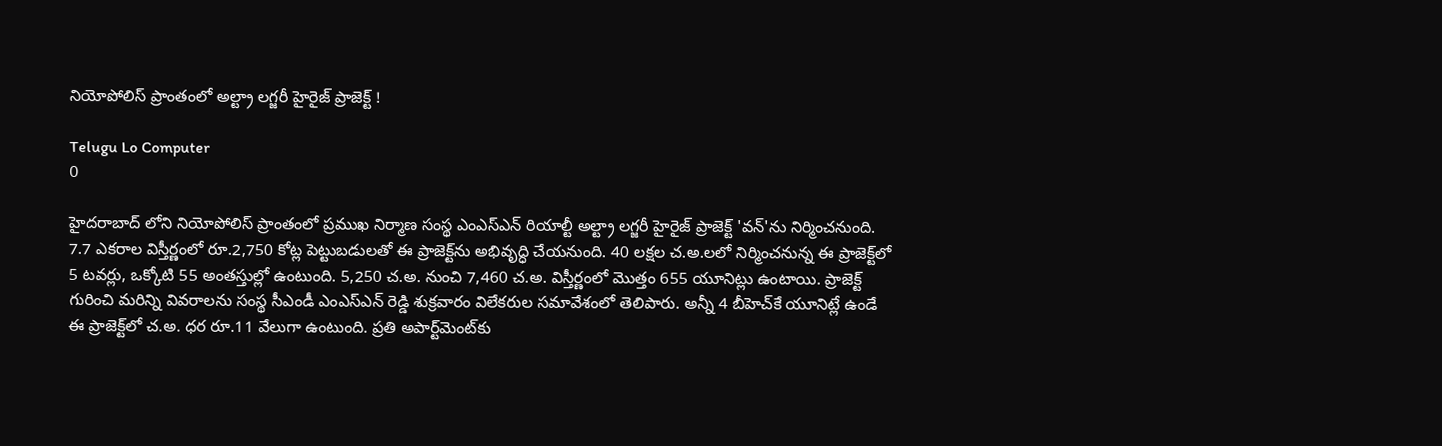నియోపోలిస్‌ ప్రాంతంలో అల్ట్రా లగ్జరీ హైరైజ్‌ ప్రాజెక్ట్‌ !

Telugu Lo Computer
0

హైదరాబాద్ లోని నియోపోలిస్‌ ప్రాంతంలో ప్రముఖ నిర్మాణ సంస్థ ఎంఎస్‌ఎన్‌ రియాల్టీ అల్ట్రా లగ్జరీ హైరైజ్‌ ప్రాజెక్ట్‌ 'వన్‌'ను నిర్మించనుంది. 7.7 ఎకరాల విస్తీర్ణంలో రూ.2,750 కోట్ల పెట్టుబడులతో ఈ ప్రాజెక్ట్‌ను అభివృద్ధి చేయనుంది. 40 లక్షల చ.అ.లలో నిర్మించనున్న ఈ ప్రాజెక్ట్‌లో 5 టవర్లు, ఒక్కోటి 55 అంతస్తుల్లో ఉంటుంది. 5,250 చ.అ. నుంచి 7,460 చ.అ. విస్తీర్ణంలో మొత్తం 655 యూనిట్లు ఉంటాయి. ప్రాజెక్ట్‌ గురించి మరిన్ని వివరాలను సంస్థ సీఎండీ ఎంఎస్‌ఎన్‌ రెడ్డి శుక్రవారం విలేకరుల సమావేశంలో తెలిపారు. అన్నీ 4 బీహెచ్‌కే యూనిట్లే ఉండే ఈ ప్రాజెక్ట్‌లో చ.అ. ధర రూ.11 వేలుగా ఉంటుంది. ప్రతి అపార్ట్‌మెంట్‌కు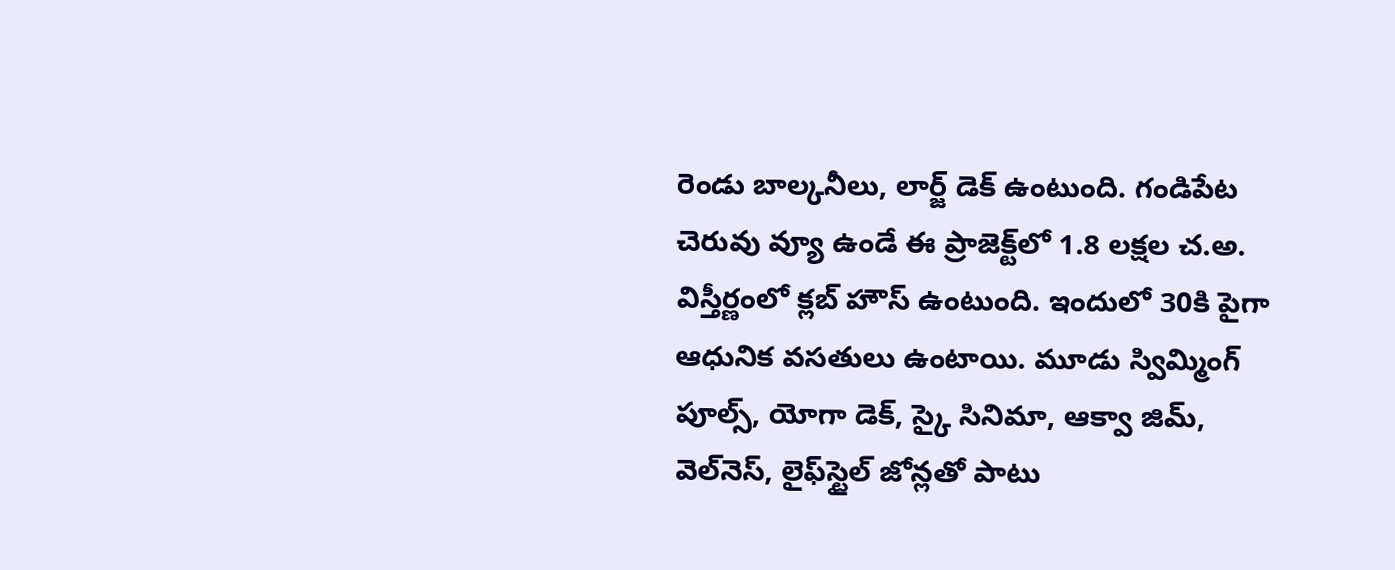రెండు బాల్కనీలు, లార్జ్‌ డెక్‌ ఉంటుంది. గండిపేట చెరువు వ్యూ ఉండే ఈ ప్రాజెక్ట్‌లో 1.8 లక్షల చ.అ. విస్తీర్ణంలో క్లబ్‌ హౌస్‌ ఉంటుంది. ఇందులో 30కి పైగా ఆధునిక వసతులు ఉంటాయి. మూడు స్విమ్మింగ్‌ పూల్స్, యోగా డెక్, స్కై సినిమా, ఆక్వా జిమ్, వెల్‌నెస్, లైఫ్‌స్టైల్‌ జోన్లతో పాటు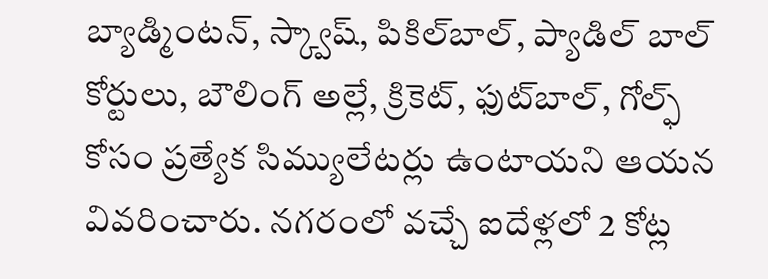బ్యాడ్మింటన్, స్క్వాష్, పికిల్‌బాల్, ప్యాడిల్‌ బాల్‌ కోర్టులు, బౌలింగ్‌ అల్లే, క్రికెట్, ఫుట్‌బాల్, గోల్ఫ్‌ కోసం ప్రత్యేక సిమ్యులేటర్లు ఉంటాయని ఆయన వివరించారు. నగరంలో వచ్చే ఐదేళ్లలో 2 కోట్ల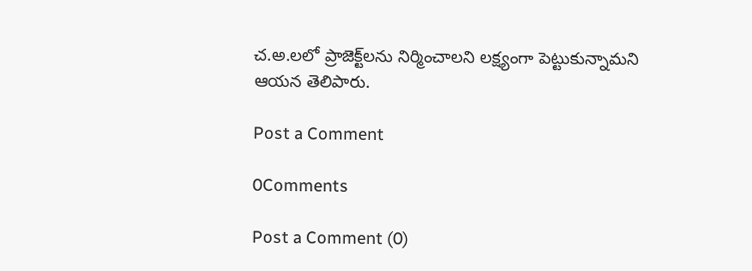చ.అ.లలో ప్రాజెక్ట్‌లను నిర్మించాలని లక్ష్యంగా పెట్టుకున్నామని ఆయన తెలిపారు.

Post a Comment

0Comments

Post a Comment (0)